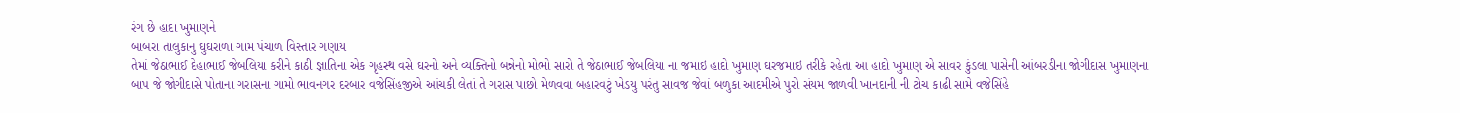રંગ છે હાદા ખુમાણને
બાબરા તાલુકાનુ ઘુઘરાળા ગામ પંચાળ વિસ્તાર ગણાય
તેમાં જેઠાભાઈ દેહાભાઈ જેબલિયા કરીને કાઠી જ્ઞાતિના એક ગૃહસ્થ વસે ઘરનો અને વ્યક્તિનો બન્નેનો મોભો સારો તે જેઠાભાઈ જેબલિયા ના જમાઇ હાદો ખુમાણ ઘરજમાઇ તરીકે રહેતા આ હાદો ખુમાણ એ સાવર કુંડલા પાસેની આંબરડીના જોગીદાસ ખુમાણના બાપ જે જોગીદાસે પોતાના ગરાસના ગામો ભાવનગર દરબાર વજેસિંહજીએ આંચકી લેતાં તે ગરાસ પાછો મેળવવા બહારવટું ખેડયુ પરંતુ સાવજ જેવાં બળુકા આદમીએ પુરો સંયમ જાળવી ખાનદાની ની ટોચ કાઢી સામે વજેસિંહે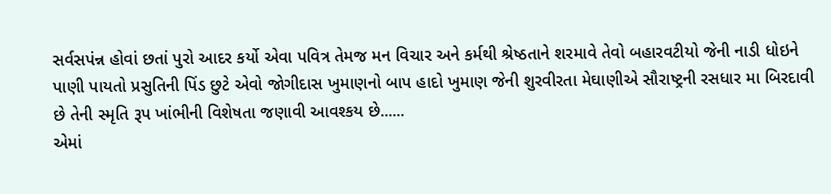સર્વસપંન્ન હોવાં છતાં પુરો આદર કર્યો એવા પવિત્ર તેમજ મન વિચાર અને કર્મથી શ્રેષ્ઠતાને શરમાવે તેવો બહારવટીયો જેની નાડી ધોઇને પાણી પાયતો પ્રસુતિની પિંડ છુટે એવો જોગીદાસ ખુમાણનો બાપ હાદો ખુમાણ જેની શુરવીરતા મેઘાણીએ સૌરાષ્ટ્રની રસધાર મા બિરદાવી છે તેની સ્મૃતિ રૂપ ખાંભીની વિશેષતા જણાવી આવશ્કય છે......
એમાં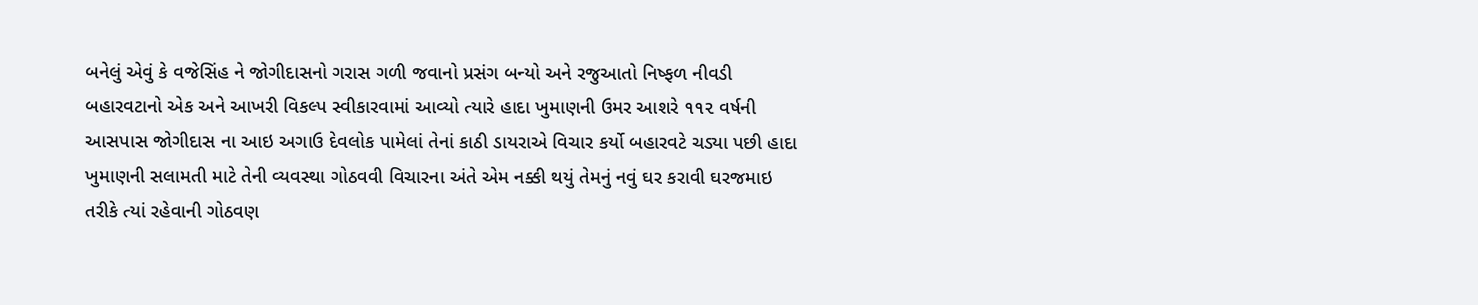બનેલું એવું કે વજેસિંહ ને જોગીદાસનો ગરાસ ગળી જવાનો પ્રસંગ બન્યો અને રજુઆતો નિષ્ફળ નીવડી બહારવટાનો એક અને આખરી વિકલ્પ સ્વીકારવામાં આવ્યો ત્યારે હાદા ખુમાણની ઉમર આશરે ૧૧૨ વર્ષની આસપાસ જોગીદાસ ના આઇ અગાઉ દેવલોક પામેલાં તેનાં કાઠી ડાયરાએ વિચાર કર્યો બહારવટે ચડ્યા પછી હાદા ખુમાણની સલામતી માટે તેની વ્યવસ્થા ગોઠવવી વિચારના અંતે એમ નક્કી થયું તેમનું નવું ઘર કરાવી ઘરજમાઇ તરીકે ત્યાં રહેવાની ગોઠવણ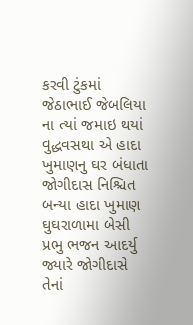કરવી ટુંકમાં જેઠાભાઈ જેબલિયા ના ત્યાં જમાઇ થયાં વુદ્ધવસથા એ હાદા ખુમાણનુ ઘર બંધાતા જોગીદાસ નિશ્ચિત બન્યા હાદા ખુમાણ ઘુઘરાળામા બેસી પ્રભુ ભજન આદર્યુ
જ્યારે જોગીદાસે તેનાં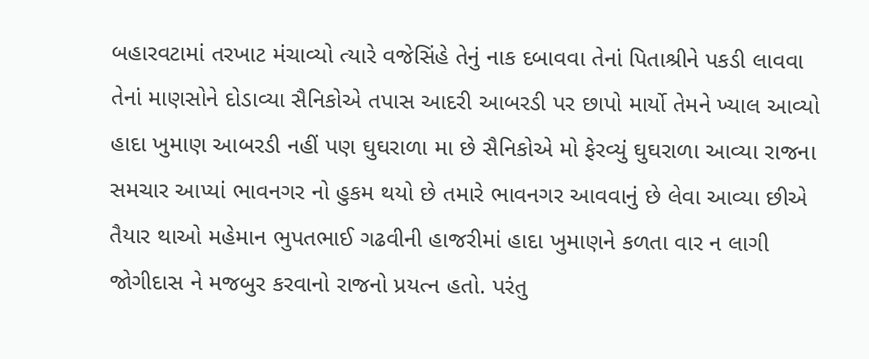બહારવટામાં તરખાટ મંચાવ્યો ત્યારે વજેસિંહે તેનું નાક દબાવવા તેનાં પિતાશ્રીને પકડી લાવવા તેનાં માણસોને દોડાવ્યા સૈનિકોએ તપાસ આદરી આબરડી પર છાપો માર્યો તેમને ખ્યાલ આવ્યો હાદા ખુમાણ આબરડી નહીં પણ ઘુઘરાળા મા છે સૈનિકોએ મો ફેરવ્યું ઘુઘરાળા આવ્યા રાજના સમચાર આપ્યાં ભાવનગર નો હુકમ થયો છે તમારે ભાવનગર આવવાનું છે લેવા આવ્યા છીએ તૈયાર થાઓ મહેમાન ભુપતભાઈ ગઢવીની હાજરીમાં હાદા ખુમાણને કળતા વાર ન લાગી જોગીદાસ ને મજબુર કરવાનો રાજનો પ્રયત્ન હતો. પરંતુ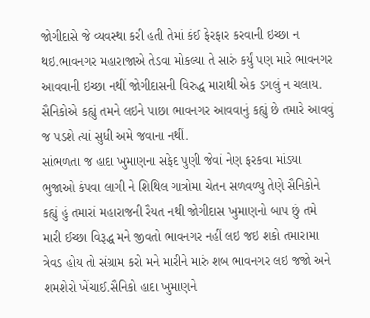જોગીદાસે જે વ્યવસ્થા કરી હતી તેમાં કંઈ ફેરફાર કરવાની ઇચ્છા ન થઇ.ભાવનગર મહારાજાએ તેડવા મોકલ્યા તે સારું કર્યું પણ મારે ભાવનગર આવવાની ઇચ્છા નથીં જોગીદાસની વિરુદ્ધ મારાથી એક ડગલું ન ચલાય. સૈનિકોએ કહ્યું તમને લઇને પાછા ભાવનગર આવવાનું કહ્યું છે તમારે આવવું જ પડશે ત્યાં સુધી અમે જવાના નથીં.
સાંભળતા જ હાદા ખુમાણના સફેદ પુણી જેવાં નેણ ફરકવા માંડયા ભુજાઓ કંપવા લાગી ને શિથિલ ગાત્રોમા ચેતન સળવળ્યુ તેણે સૈનિકોને કહ્યું હું તમારાં મહારાજની રૈયત નથી જોગીદાસ ખુમાણનો બાપ છું તમે મારી ઈચ્છા વિરૂદ્ધ મને જીવતો ભાવનગર નહીં લઇ જઇ શકો તમારામા ત્રેવડ હોય તો સંગ્રામ કરો મને મારીને મારું શબ ભાવનગર લઇ જજો અને શમશેરો ખેંચાઈ.સૈનિકો હાદા ખુમાણને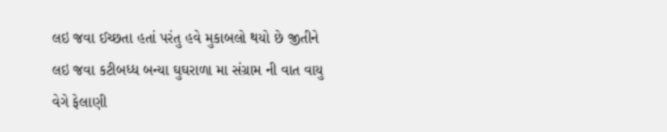લઇ જવા ઈચ્છતા હતાં પરંતુ હવે મુકાબલો થયો છે જીતીને લઇ જવા કટીબધ્ધ બન્યા ઘુઘરાળા મા સંગ્રામ ની વાત વાયુ વેગે ફેલાણી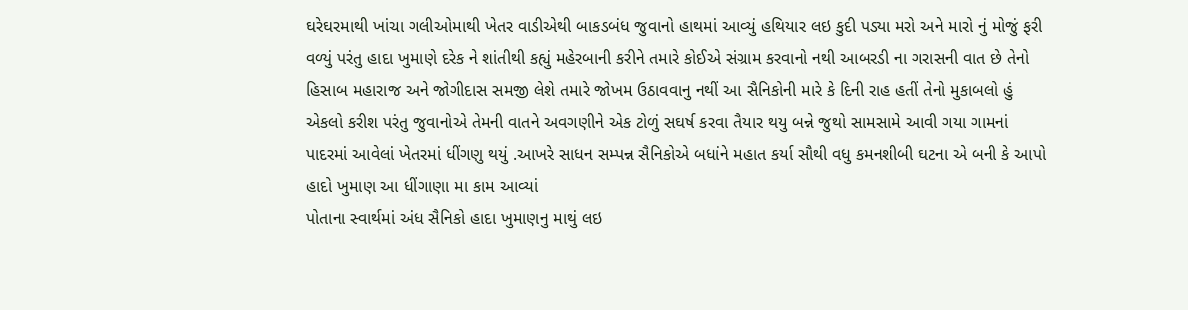ઘરેઘરમાથી ખાંચા ગલીઓમાથી ખેતર વાડીએથી બાકડબંધ જુવાનો હાથમાં આવ્યું હથિયાર લઇ કુદી પડ્યા મરો અને મારો નું મોજું ફરી વળ્યું પરંતુ હાદા ખુમાણે દરેક ને શાંતીથી કહ્યું મહેરબાની કરીને તમારે કોઈએ સંગ્રામ કરવાનો નથી આબરડી ના ગરાસની વાત છે તેનો હિસાબ મહારાજ અને જોગીદાસ સમજી લેશે તમારે જોખમ ઉઠાવવાનુ નથીં આ સૈનિકોની મારે કે દિની રાહ હતીં તેનો મુકાબલો હું એકલો કરીશ પરંતુ જુવાનોએ તેમની વાતને અવગણીને એક ટોળું સઘર્ષ કરવા તૈયાર થયુ બન્ને જુથો સામસામે આવી ગયા ગામનાં પાદરમાં આવેલાં ખેતરમાં ધીંગણુ થયું .આખરે સાધન સમ્પન્ન સૈનિકોએ બધાંને મહાત કર્યા સૌથી વધુ કમનશીબી ઘટના એ બની કે આપો હાદો ખુમાણ આ ધીંગાણા મા કામ આવ્યાં
પોતાના સ્વાર્થમાં અંધ સૈનિકો હાદા ખુમાણનુ માથું લઇ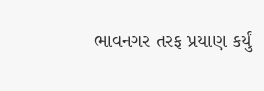ભાવનગર તરફ પ્રયાણ કર્યું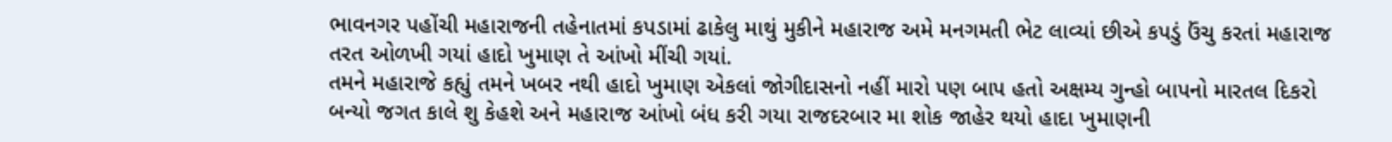ભાવનગર પહોંચી મહારાજની તહેનાતમાં કપડામાં ઢાકેલુ માથું મુકીને મહારાજ અમે મનગમતી ભેટ લાવ્યાં છીએ કપડું ઉંચુ કરતાં મહારાજ તરત ઓળખી ગયાં હાદો ખુમાણ તે આંખો મીંચી ગયાં.
તમને મહારાજે કહ્યું તમને ખબર નથી હાદો ખુમાણ એકલાં જોગીદાસનો નહીં મારો પણ બાપ હતો અક્ષમ્ય ગુન્હો બાપનો મારતલ દિકરો બન્યો જગત કાલે શુ કેહશે અને મહારાજ આંખો બંધ કરી ગયા રાજદરબાર મા શોક જાહેર થયો હાદા ખુમાણની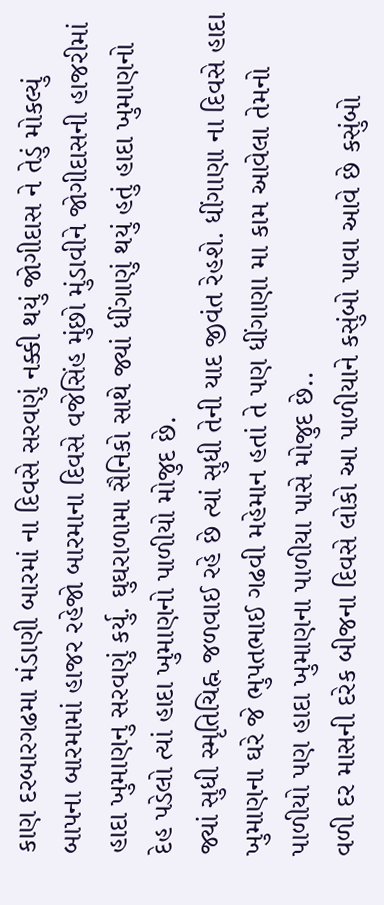કાણ દરબારગઢમા મંડાણી બારમાં ના દિવસે સરવણું નક્કી થયું જોગીદાસ ને તેડું મોકલ્યું બાપના બારમામાં હાજર રહેજો બારમાના દિવસે વજેસિંહ મુંછો મુંડાવીને જોગીદાસની હાજરીમાં હાદા ખુમાણનુ સરવણું કર્યુ. ઘુઘરાળામા સૈનિકો સાથે જ્યાં ધીંગાણું થયું હતું હાદા ખુમાણનો દેહ પડેલો ત્યાં હાદા ખુમાણનો પાળીયો મોજુદ છે.
જ્યાં સુધી સ્મૃતિચિહ્ન જળવાઈ રહે છે ત્યાં સુધી તેની યાદ જીવંત રેહશે. ધીંગાણા ના દિવસે હાદા ખુમાણના ઘરે જે ભુપતભાઈ ગઢવી મહેમાન હતાં તે પણ ધીંગાણા મા કામ આવેલા તેમનો પાળીયો પણ હાદા ખુમાણના પાળીયા પાસે મોજુદ છે..
વળી દર માસની દરેક બીજના દિવસે લોકો આ પાળીયાને કસુંબો પાવા આવે છે કસુંબો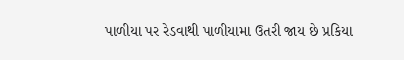પાળીયા પર રેડવાથી પાળીયામા ઉતરી જાય છે પ્રકિયા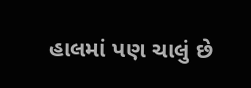હાલમાં પણ ચાલું છે